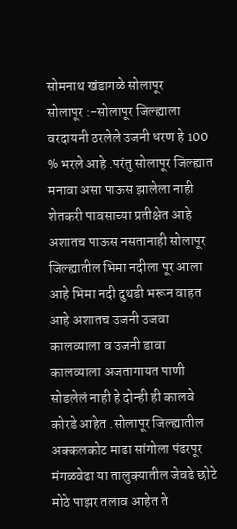सोमनाथ खंडागळे सोलापूर
सोलापूर :-सोलापूर जिल्ह्याला वरदायनी ठरलेले उजनी धरण हे 100 % भरले आहे .परंतु सोलापूर जिल्ह्यात मनावा असा पाऊस झालेला नाही शेतकरी पावसाच्या प्रतीक्षेत आहे अशातच पाऊस नसतानाही सोलापूर जिल्ह्यातील भिमा नदीला पूर आला आहे भिमा नदी दुथडी भरून वाहत आहे अशातच उजनी उजवा कालव्याला व उजनी डावा कालव्याला अजतागायत पाणी सोडलेलं नाही हे दोन्ही ही कालवे कोरडे आहेत .सोलापूर जिल्ह्यातील अक्कलकोट माढा सांगोला पंढरपूर मंगळवेढा या तालुक्यातील जेवढे छोटे मोठे पाझर तलाव आहेत ते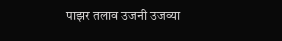पाझर तलाव उजनी उजव्या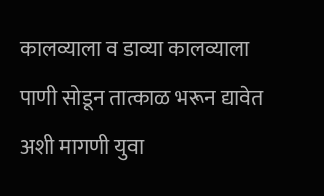कालव्याला व डाव्या कालव्याला पाणी सोडून तात्काळ भरून द्यावेत अशी मागणी युवा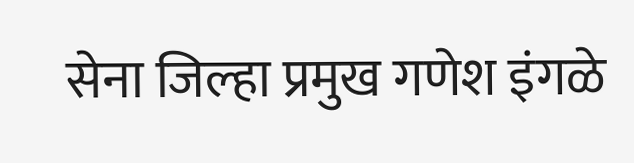सेना जिल्हा प्रमुख गणेश इंगळे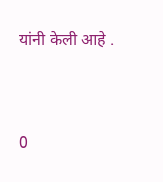यांनी केली आहे .


0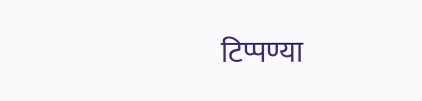टिप्पण्या